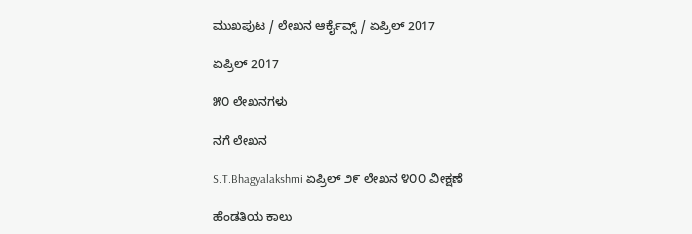ಮುಖಪುಟ / ಲೇಖನ ಆರ್ಕೈವ್ಸ್ / ಏಪ್ರಿಲ್ 2017

ಏಪ್ರಿಲ್ 2017

೫೦ ಲೇಖನಗಳು

ನಗೆ ಲೇಖನ

S.T.Bhagyalakshmi ಏಪ್ರಿಲ್ ೨೯ ಲೇಖನ ೪೦೦ ವೀಕ್ಷಣೆ

ಹೆಂಡತಿಯ ಕಾಲು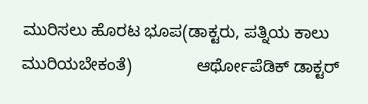ಮುರಿಸಲು ಹೊರಟ ಭೂಪ(ಡಾಕ್ಟರು, ಪತ್ನಿಯ ಕಾಲು ಮುರಿಯಬೇಕಂತೆ)              ಆರ್ಥೋಪೆಡಿಕ್ ಡಾಕ್ಟರ್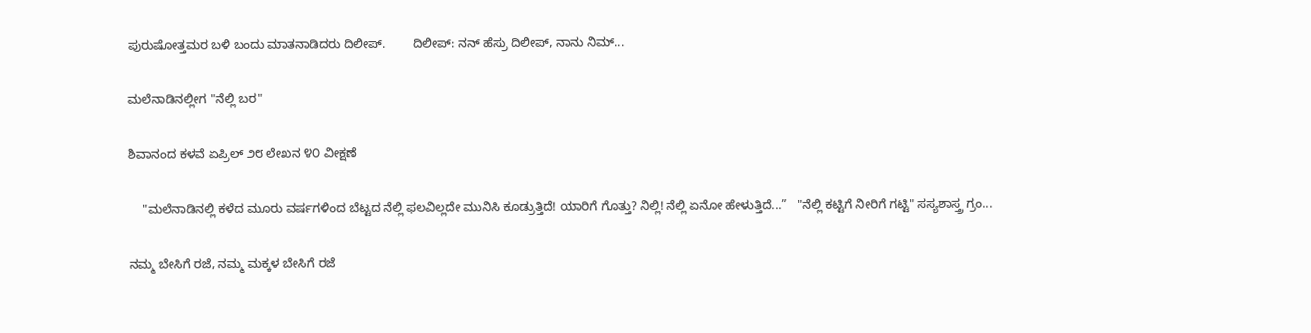ಪುರುಷೋತ್ತಮರ ಬಳಿ ಬಂದು ಮಾತನಾಡಿದರು ದಿಲೀಪ್.        ದಿಲೀಪ್: ನನ್ ಹೆಸ್ರು ದಿಲೀಪ್, ನಾನು ನಿಮ್...

ಮಲೆನಾಡಿನಲ್ಲೀಗ "ನೆಲ್ಲಿ ಬರ"

ಶಿವಾನಂದ ಕಳವೆ ಏಪ್ರಿಲ್ ೨೮ ಲೇಖನ ೪೦ ವೀಕ್ಷಣೆ

    "ಮಲೆನಾಡಿನಲ್ಲಿ ಕಳೆದ ಮೂರು ವರ್ಷಗಳಿಂದ ಬೆಟ್ಟದ ನೆಲ್ಲಿ ಫಲವಿಲ್ಲದೇ ಮುನಿಸಿ ಕೂಡ್ರುತ್ತಿದೆ! ಯಾರಿಗೆ ಗೊತ್ತು? ನಿಲ್ಲಿ! ನೆಲ್ಲಿ ಏನೋ ಹೇಳುತ್ತಿದೆ...”   "ನೆಲ್ಲಿ ಕಟ್ಟಿಗೆ ನೀರಿಗೆ ಗಟ್ಟಿ" ಸಸ್ಯಶಾಸ್ತ್ರ ಗ್ರಂ...

ನಮ್ಮ ಬೇಸಿಗೆ ರಜೆ, ನಮ್ಮ ಮಕ್ಕಳ ಬೇಸಿಗೆ ರಜೆ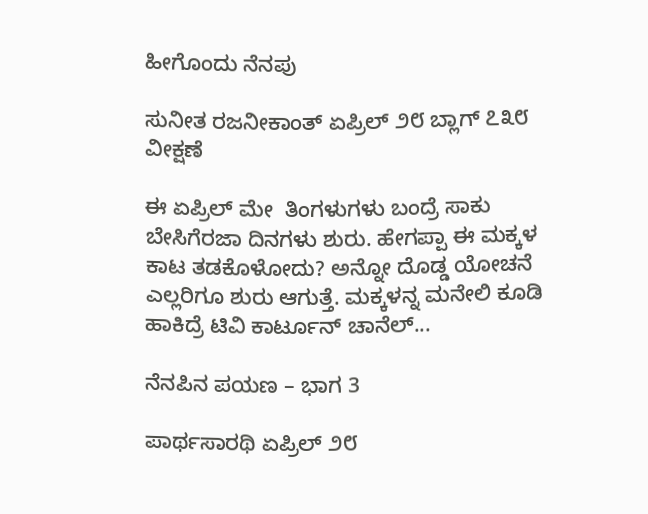ಹೀಗೊಂದು ನೆನಪು

ಸುನೀತ ರಜನೀಕಾಂತ್ ಏಪ್ರಿಲ್ ೨೮ ಬ್ಲಾಗ್ ೭೩೮ ವೀಕ್ಷಣೆ

ಈ ಏಪ್ರಿಲ್ ಮೇ  ತಿಂಗಳುಗಳು ಬಂದ್ರೆ ಸಾಕು ಬೇಸಿಗೆರಜಾ ದಿನಗಳು ಶುರು. ಹೇಗಪ್ಪಾ ಈ ಮಕ್ಕಳ  ಕಾಟ ತಡಕೊಳೋದು? ಅನ್ನೋ ದೊಡ್ಡ ಯೋಚನೆ ಎಲ್ಲರಿಗೂ ಶುರು ಆಗುತ್ತೆ. ಮಕ್ಕಳನ್ನ ಮನೇಲಿ ಕೂಡಿ ಹಾಕಿದ್ರೆ ಟಿವಿ ಕಾರ್ಟೂನ್ ಚಾನೆಲ್...

ನೆನಪಿನ ಪಯಣ – ಭಾಗ 3

ಪಾರ್ಥಸಾರಥಿ ಏಪ್ರಿಲ್ ೨೮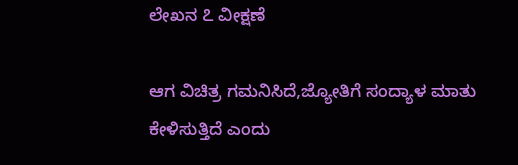ಲೇಖನ ೭ ವೀಕ್ಷಣೆ

ಆಗ ವಿಚಿತ್ರ ಗಮನಿಸಿದೆ,ಜ್ಯೋತಿಗೆ ಸಂದ್ಯಾಳ ಮಾತು ಕೇಳಿಸುತ್ತಿದೆ ಎಂದು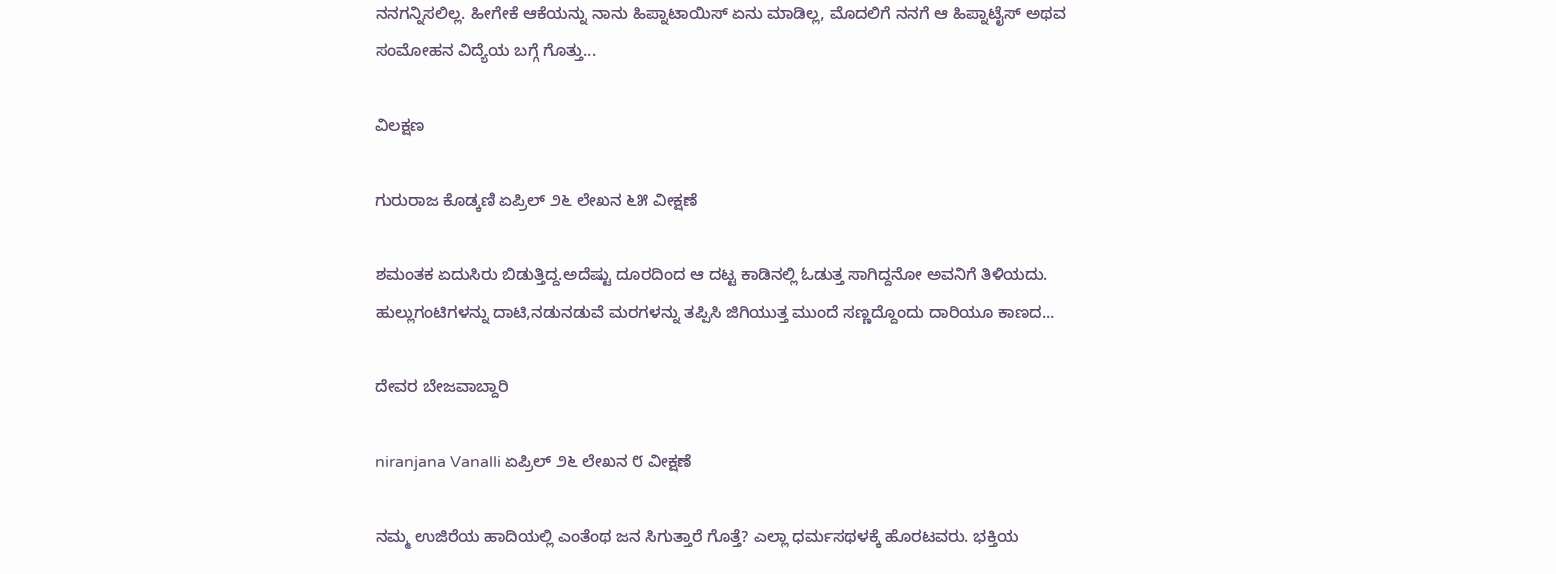ನನಗನ್ನಿಸಲಿಲ್ಲ. ಹೀಗೇಕೆ ಆಕೆಯನ್ನು ನಾನು ಹಿಪ್ನಾಟಾಯಿಸ್ ಏನು ಮಾಡಿಲ್ಲ, ಮೊದಲಿಗೆ ನನಗೆ ಆ ಹಿಪ್ನಾಟೈಸ್ ಅಥವ ಸಂಮೋಹನ ವಿದ್ಯೆಯ ಬಗ್ಗೆ ಗೊತ್ತು...

ವಿಲಕ್ಷಣ

ಗುರುರಾಜ ಕೊಡ್ಕಣಿ ಏಪ್ರಿಲ್ ೨೬ ಲೇಖನ ೬೫ ವೀಕ್ಷಣೆ

ಶಮಂತಕ ಏದುಸಿರು ಬಿಡುತ್ತಿದ್ದ.ಅದೆಷ್ಟು ದೂರದಿಂದ ಆ ದಟ್ಟ ಕಾಡಿನಲ್ಲಿ ಓಡುತ್ತ ಸಾಗಿದ್ದನೋ ಅವನಿಗೆ ತಿಳಿಯದು. ಹುಲ್ಲುಗಂಟಿಗಳನ್ನು ದಾಟಿ,ನಡುನಡುವೆ ಮರಗಳನ್ನು ತಪ್ಪಿಸಿ ಜಿಗಿಯುತ್ತ ಮುಂದೆ ಸಣ್ಣದ್ದೊಂದು ದಾರಿಯೂ ಕಾಣದ...

ದೇವರ ಬೇಜವಾಬ್ದಾರಿ

niranjana Vanalli ಏಪ್ರಿಲ್ ೨೬ ಲೇಖನ ೮ ವೀಕ್ಷಣೆ

ನಮ್ಮ ಉಜಿರೆಯ ಹಾದಿಯಲ್ಲಿ ಎಂತೆಂಥ ಜನ ಸಿಗುತ್ತಾರೆ ಗೊತ್ತೆ? ಎಲ್ಲಾ ಧರ್ಮಸಥಳಕ್ಕೆ ಹೊರಟವರು. ಭಕ್ತಿಯ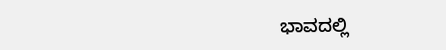ಭಾವದಲ್ಲಿ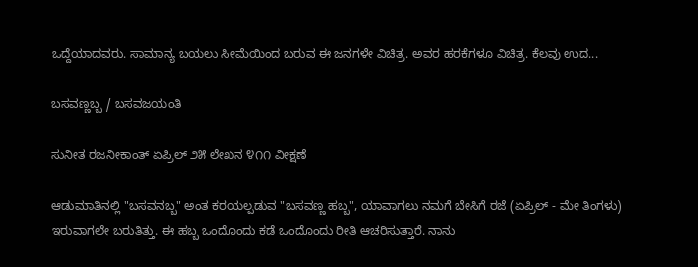ಒದ್ದೆಯಾದವರು. ಸಾಮಾನ್ಯ ಬಯಲು ಸೀಮೆಯಿಂದ ಬರುವ ಈ ಜನಗಳೇ ವಿಚಿತ್ರ. ಅವರ ಹರಕೆಗಳೂ ವಿಚಿತ್ರ. ಕೆಲವು ಉದ...

ಬಸವಣ್ಣಬ್ಬ / ಬಸವಜಯಂತಿ

ಸುನೀತ ರಜನೀಕಾಂತ್ ಏಪ್ರಿಲ್ ೨೫ ಲೇಖನ ೪೧೧ ವೀಕ್ಷಣೆ

ಆಡುಮಾತಿನಲ್ಲಿ "ಬಸವನಬ್ಬ" ಅಂತ ಕರಯಲ್ಪಡುವ "ಬಸವಣ್ಣ ಹಬ್ಬ", ಯಾವಾಗಲು ನಮಗೆ ಬೇಸಿಗೆ ರಜೆ (ಏಪ್ರಿಲ್ - ಮೇ ತಿಂಗಳು) ಇರುವಾಗಲೇ ಬರುತಿತ್ತು. ಈ ಹಬ್ಬ ಒಂದೊಂದು ಕಡೆ ಒಂದೊಂದು ರೀತಿ ಆಚರಿಸುತ್ತಾರೆ. ನಾನು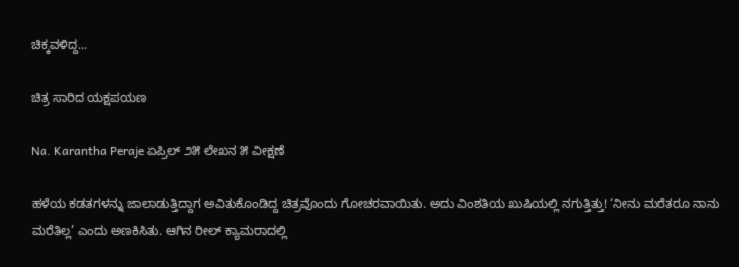ಚಿಕ್ಕವಳಿದ್ದ...

ಚಿತ್ರ ಸಾರಿದ ಯಕ್ಷಪಯಣ

Na. Karantha Peraje ಏಪ್ರಿಲ್ ೨೫ ಲೇಖನ ೫ ವೀಕ್ಷಣೆ

ಹಳೆಯ ಕಡತಗಳನ್ನು ಜಾಲಾಡುತ್ತಿದ್ದಾಗ ಅವಿತುಕೊಂಡಿದ್ದ ಚಿತ್ರವೊಂದು ಗೋಚರವಾಯಿತು. ಅದು ವಿಂಶತಿಯ ಖುಷಿಯಲ್ಲಿ ನಗುತ್ತಿತ್ತು! ‘ನೀನು ಮರೆತರೂ ನಾನು ಮರೆತಿಲ್ಲ’ ಎಂದು ಅಣಕಿಸಿತು. ಆಗಿನ ರೀಲ್ ಕ್ಯಾಮರಾದಲ್ಲಿ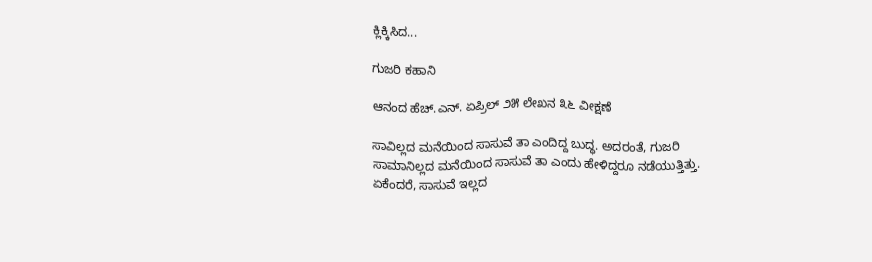ಕ್ಲಿಕ್ಕಿಸಿದ...

ಗುಜರಿ ಕಹಾನಿ

ಆನಂದ ಹೆಚ್.ಎನ್. ಏಪ್ರಿಲ್ ೨೫ ಲೇಖನ ೩೬ ವೀಕ್ಷಣೆ

ಸಾವಿಲ್ಲದ ಮನೆಯಿಂದ ಸಾಸುವೆ ತಾ ಎಂದಿದ್ದ ಬುದ್ಧ. ಅದರಂತೆ, ಗುಜರಿ ಸಾಮಾನಿಲ್ಲದ ಮನೆಯಿಂದ ಸಾಸುವೆ ತಾ ಎಂದು ಹೇಳಿದ್ದರೂ ನಡೆಯುತ್ತಿತ್ತು. ಏಕೆಂದರೆ, ಸಾಸುವೆ ಇಲ್ಲದ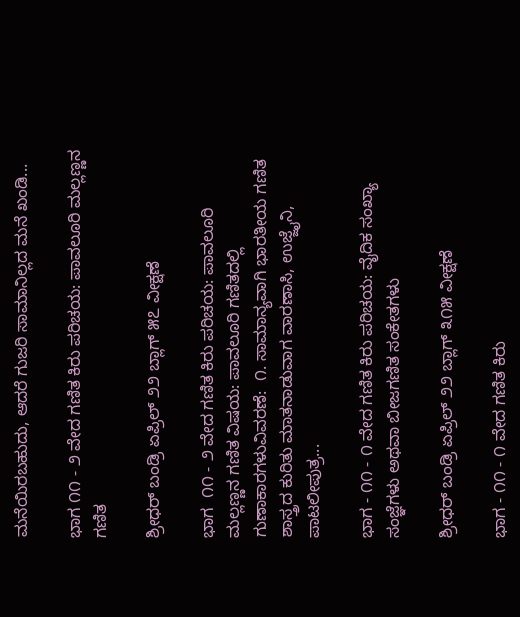ಮನೆಯಿರಬಹುದು, ಆದರೆ ಗುಜರಿ ಸಾಮಾನಿಲ್ಲದ ಮನೆ ಖಂಡಿ...

ಭಾಗ ೧೧ - ೨ ವೇದ ಗಣಿತ ಕಿರು ಪರಿಚಯ: ಪಾವಲೂರಿ ಮಲ್ಲಣ್ಣನ ಗಣಿತ

ಶ್ರೀಧರ್ ಬಂಡ್ರಿ ಏಪ್ರಿಲ್ ೨೨ ಬ್ಲಾಗ್ ೫೭ ವೀಕ್ಷಣೆ

ಭಾಗ  ೧೧ - ೨ ವೇದ ಗಣಿತ ಕಿರು ಪರಿಚಯ: ಪಾವಲೂರಿ ಮಲ್ಲಣ್ಣನ ಗಣಿತ ವಿಷಯ: ಪಾವಲೂರಿ ಗಣಿತದಲ್ಲಿ ಗುಣಾಕಾರಗಳುವಿವರಣೆ:  ೧. ಸಾಮಾನ್ಯವಾಗಿ ಭಾರತೀಯ ಗಣಿತ ಶಾಸ್ತ್ರದ ಕುರಿತು ಮಾತನಾಡುವಾಗ ವಾರಣಾಸಿ, ಉಜ್ಜೈನಿ, ಪಾಟಲೀಪುತ್ರ...

ಭಾಗ - ೧೧ - ೧ ವೇದ ಗಣಿತ ಕಿರು ಪರಿಚಯ: ವೈದಿಕ ಸಂಖ್ಯಾ ಸಂಜ್ಞೆಗಳು ಅಥವಾ ಬೀಜಗಣಿತ ಸಂಕೇತಗಳು

ಶ್ರೀಧರ್ ಬಂಡ್ರಿ ಏಪ್ರಿಲ್ ೨೨ ಬ್ಲಾಗ್ ೩೧೫ ವೀಕ್ಷಣೆ

ಭಾಗ - ೧೧ - ೧ ವೇದ ಗಣಿತ ಕಿರು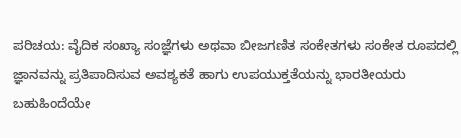ಪರಿಚಯ: ವೈದಿಕ ಸಂಖ್ಯಾ ಸಂಜ್ಞೆಗಳು ಅಥವಾ ಬೀಜಗಣಿತ ಸಂಕೇತಗಳು ಸಂಕೇತ ರೂಪದಲ್ಲಿ ಜ್ಞಾನವನ್ನು ಪ್ರತಿಪಾದಿಸುವ ಅವಶ್ಯಕತೆ ಹಾಗು ಉಪಯುಕ್ತತೆಯನ್ನು ಭಾರತೀಯರು ಬಹುಹಿಂದೆಯೇ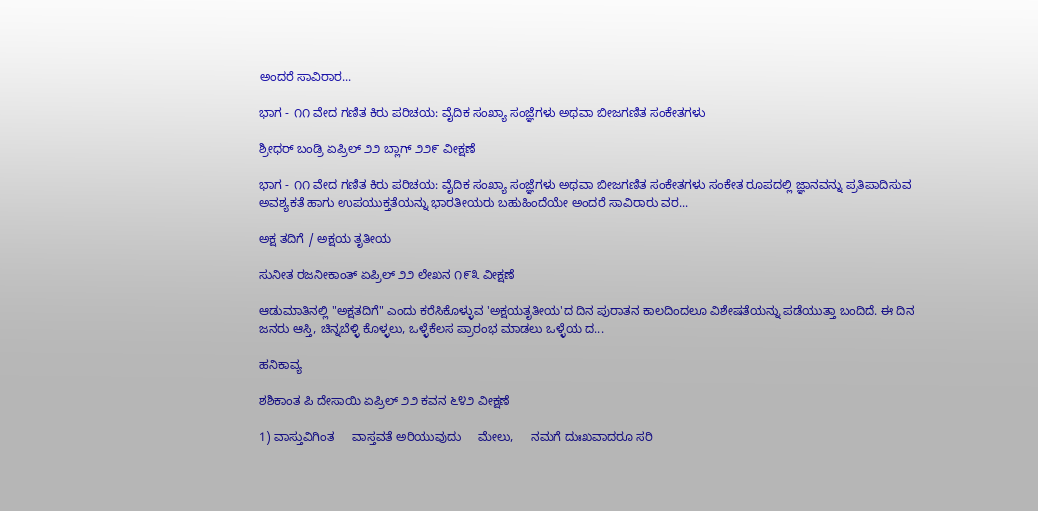ಅಂದರೆ ಸಾವಿರಾರ...

ಭಾಗ - ೧೧ ವೇದ ಗಣಿತ ಕಿರು ಪರಿಚಯ: ವೈದಿಕ ಸಂಖ್ಯಾ ಸಂಜ್ಞೆಗಳು ಅಥವಾ ಬೀಜಗಣಿತ ಸಂಕೇತಗಳು

ಶ್ರೀಧರ್ ಬಂಡ್ರಿ ಏಪ್ರಿಲ್ ೨೨ ಬ್ಲಾಗ್ ೨೨೯ ವೀಕ್ಷಣೆ

ಭಾಗ - ೧೧ ವೇದ ಗಣಿತ ಕಿರು ಪರಿಚಯ: ವೈದಿಕ ಸಂಖ್ಯಾ ಸಂಜ್ಞೆಗಳು ಅಥವಾ ಬೀಜಗಣಿತ ಸಂಕೇತಗಳು ಸಂಕೇತ ರೂಪದಲ್ಲಿ ಜ್ಞಾನವನ್ನು ಪ್ರತಿಪಾದಿಸುವ ಅವಶ್ಯಕತೆ ಹಾಗು ಉಪಯುಕ್ತತೆಯನ್ನು ಭಾರತೀಯರು ಬಹುಹಿಂದೆಯೇ ಅಂದರೆ ಸಾವಿರಾರು ವರ...

ಅಕ್ಷ ತದಿಗೆ / ಅಕ್ಷಯ ತೃತೀಯ

ಸುನೀತ ರಜನೀಕಾಂತ್ ಏಪ್ರಿಲ್ ೨೨ ಲೇಖನ ೧೯೩ ವೀಕ್ಷಣೆ

ಆಡುಮಾತಿನಲ್ಲಿ "ಅಕ್ಷತದಿಗೆ" ಎಂದು ಕರೆಸಿಕೊಳ್ಳುವ 'ಅಕ್ಷಯತೃತೀಯ'ದ ದಿನ ಪುರಾತನ ಕಾಲದಿಂದಲೂ ವಿಶೇಷತೆಯನ್ನು ಪಡೆಯುತ್ತಾ ಬಂದಿದೆ. ಈ ದಿನ ಜನರು ಆಸ್ತಿ, ಚಿನ್ನಬೆಳ್ಳಿ ಕೊಳ್ಳಲು, ಒಳ್ಳೆಕೆಲಸ ಪ್ರಾರಂಭ ಮಾಡಲು ಒಳ್ಳೆಯ ದ...

ಹನಿಕಾವ್ಯ

ಶಶಿಕಾಂತ‌ ಪಿ ದೇಸಾಯಿ ಏಪ್ರಿಲ್ ೨೨ ಕವನ ೬೪೨ ವೀಕ್ಷಣೆ

1) ವಾಸ್ತುವಿಗಿಂತ     ವಾಸ್ತವತೆ ಅರಿಯುವುದು     ಮೇಲು,     ನಮಗೆ ದುಃಖವಾದರೂ ಸರಿ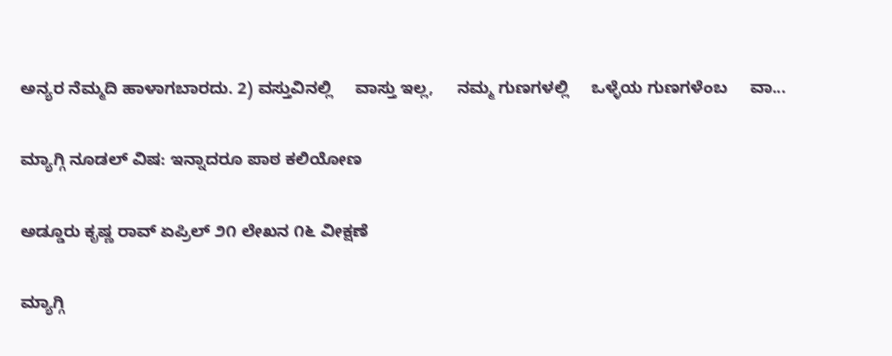ಅನ್ಯರ ನೆಮ್ಮದಿ ಹಾಳಾಗಬಾರದು. 2) ವಸ್ತುವಿನಲ್ಲಿ     ವಾಸ್ತು ಇಲ್ಲ,     ನಮ್ಮ ಗುಣಗಳಲ್ಲಿ     ಒಳ್ಳೆಯ ಗುಣಗಳೆಂಬ     ವಾ...

ಮ್ಯಾಗ್ಗಿ ನೂಡಲ್ ವಿಷ: ಇನ್ನಾದರೂ ಪಾಠ ಕಲಿಯೋಣ

ಅಡ್ಡೂರು ಕೃಷ್ಣ ರಾವ್ ಏಪ್ರಿಲ್ ೨೧ ಲೇಖನ ೧೬ ವೀಕ್ಷಣೆ

ಮ್ಯಾಗ್ಗಿ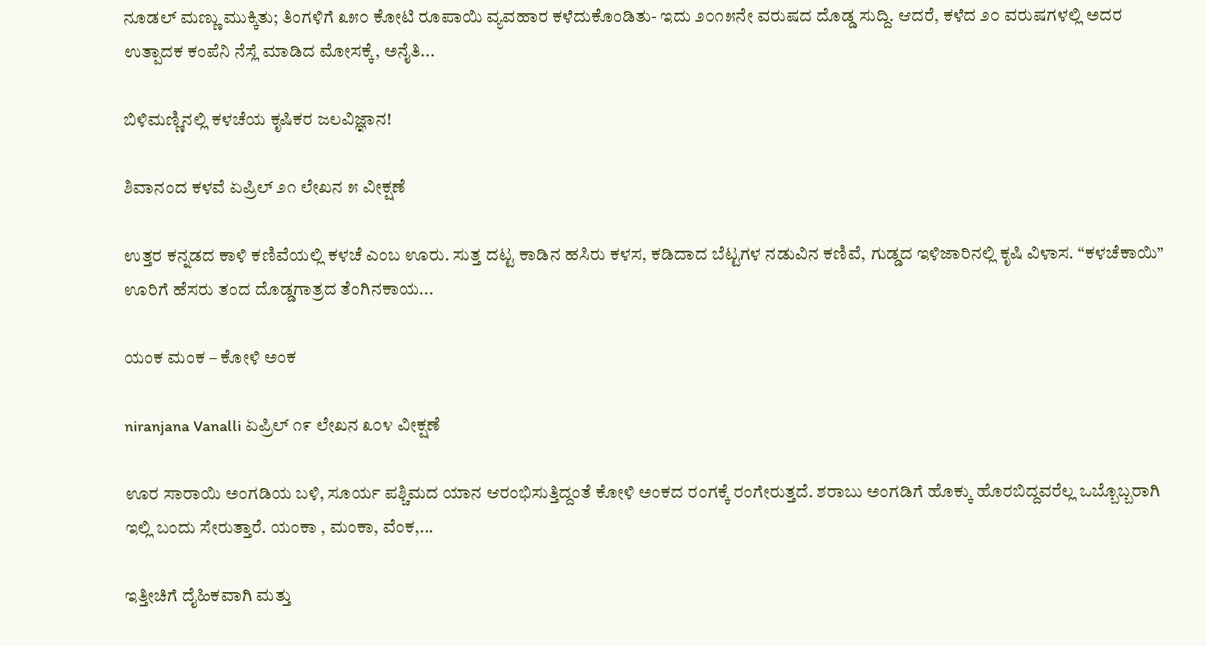ನೂಡಲ್ ಮಣ್ಣು ಮುಕ್ಕಿತು; ತಿಂಗಳಿಗೆ ೩೫೦ ಕೋಟಿ ರೂಪಾಯಿ ವ್ಯವಹಾರ ಕಳೆದುಕೊಂಡಿತು- ಇದು ೨೦೧೫ನೇ ವರುಷದ ದೊಡ್ಡ ಸುದ್ದಿ. ಆದರೆ, ಕಳೆದ ೨೦ ವರುಷಗಳಲ್ಲಿ ಅದರ ಉತ್ಪಾದಕ ಕಂಪೆನಿ ನೆಸ್ಲೆ ಮಾಡಿದ ಮೋಸಕ್ಕೆ, ಅನೈತಿ...

ಬಿಳಿಮಣ್ಣಿನಲ್ಲಿ ಕಳಚೆಯ ಕೃಷಿಕರ ಜಲವಿಜ್ಞಾನ!

ಶಿವಾನಂದ ಕಳವೆ ಏಪ್ರಿಲ್ ೨೧ ಲೇಖನ ೫ ವೀಕ್ಷಣೆ

ಉತ್ತರ ಕನ್ನಡದ ಕಾಳಿ ಕಣಿವೆಯಲ್ಲಿ ಕಳಚೆ ಎಂಬ ಊರು. ಸುತ್ತ ದಟ್ಟ ಕಾಡಿನ ಹಸಿರು ಕಳಸ, ಕಡಿದಾದ ಬೆಟ್ಟಗಳ ನಡುವಿನ ಕಣಿವೆ, ಗುಡ್ಡದ ಇಳಿಜಾರಿನಲ್ಲಿ ಕೃಷಿ ವಿಳಾಸ. “ಕಳಚೆಕಾಯಿ” ಊರಿಗೆ ಹೆಸರು ತಂದ ದೊಡ್ಡಗಾತ್ರದ ತೆಂಗಿನಕಾಯ...

ಯಂಕ ಮಂಕ – ಕೋಳಿ ಅಂಕ

niranjana Vanalli ಏಪ್ರಿಲ್ ೧೯ ಲೇಖನ ೩೦೪ ವೀಕ್ಷಣೆ

ಊರ ಸಾರಾಯಿ ಅಂಗಡಿಯ ಬಳಿ, ಸೂರ್ಯ ಪಶ್ಚಿಮದ ಯಾನ ಆರಂಭಿಸುತ್ತಿದ್ದಂತೆ ಕೋಳಿ ಅಂಕದ ರಂಗಕ್ಕೆ ರಂಗೇರುತ್ತದೆ. ಶರಾಬು ಅಂಗಡಿಗೆ ಹೊಕ್ಕು ಹೊರಬಿದ್ದವರೆಲ್ಲ ಒಬ್ಬೊಬ್ಬರಾಗಿ ಇಲ್ಲಿ ಬಂದು ಸೇರುತ್ತಾರೆ. ಯಂಕಾ , ಮಂಕಾ, ವೆಂಕ,...

ಇತ್ತೀಚಿಗೆ ದೈಹಿಕವಾಗಿ ಮತ್ತು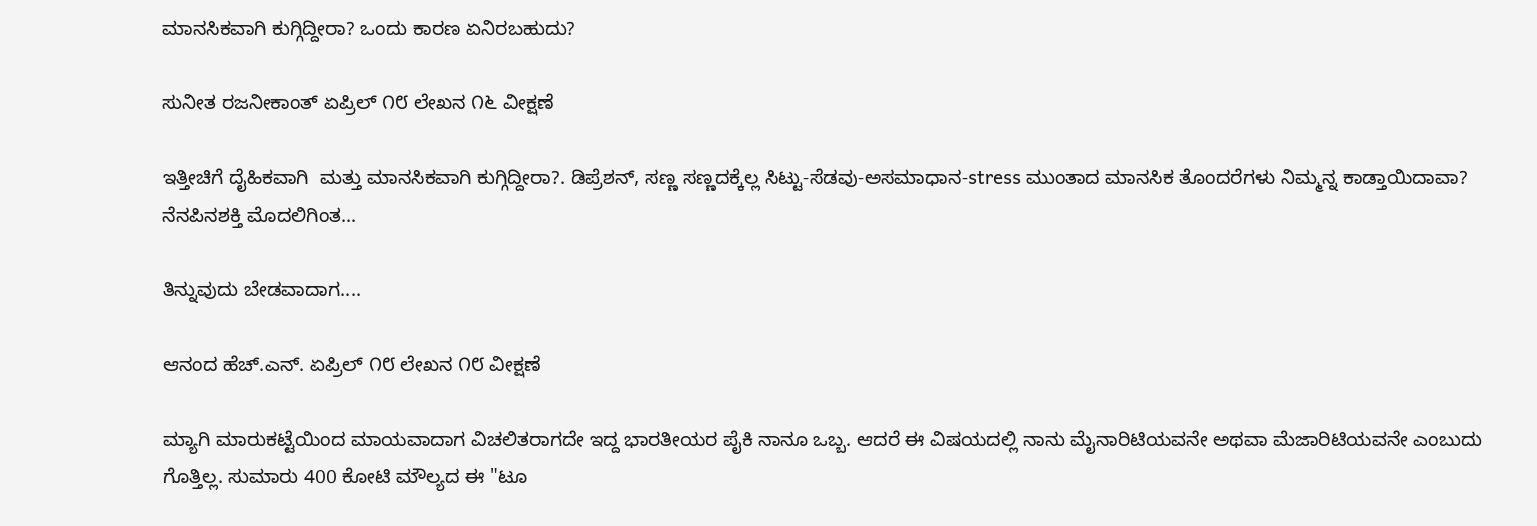ಮಾನಸಿಕವಾಗಿ ಕುಗ್ಗಿದ್ದೀರಾ? ಒಂದು ಕಾರಣ ಏನಿರಬಹುದು?

ಸುನೀತ ರಜನೀಕಾಂತ್ ಏಪ್ರಿಲ್ ೧೮ ಲೇಖನ ೧೬ ವೀಕ್ಷಣೆ

ಇತ್ತೀಚಿಗೆ ದೈಹಿಕವಾಗಿ  ಮತ್ತು ಮಾನಸಿಕವಾಗಿ ಕುಗ್ಗಿದ್ದೀರಾ?. ಡಿಪ್ರೆಶನ್, ಸಣ್ಣ ಸಣ್ಣದಕ್ಕೆಲ್ಲ ಸಿಟ್ಟು-ಸೆಡವು-ಅಸಮಾಧಾನ-stress ಮುಂತಾದ ಮಾನಸಿಕ ತೊಂದರೆಗಳು ನಿಮ್ಮನ್ನ ಕಾಡ್ತಾಯಿದಾವಾ?  ನೆನಪಿನಶಕ್ತಿ ಮೊದಲಿಗಿಂತ...

ತಿನ್ನುವುದು ಬೇಡವಾದಾಗ....

ಆನಂದ ಹೆಚ್.ಎನ್. ಏಪ್ರಿಲ್ ೧೮ ಲೇಖನ ೧೮ ವೀಕ್ಷಣೆ

ಮ್ಯಾಗಿ ಮಾರುಕಟ್ಟೆಯಿಂದ ಮಾಯವಾದಾಗ ವಿಚಲಿತರಾಗದೇ ಇದ್ದ ಭಾರತೀಯರ ಪೈಕಿ ನಾನೂ ಒಬ್ಬ. ಆದರೆ ಈ ವಿಷಯದಲ್ಲಿ ನಾನು ಮೈನಾರಿಟಿಯವನೇ ಅಥವಾ ಮೆಜಾರಿಟಿಯವನೇ ಎಂಬುದು ಗೊತ್ತಿಲ್ಲ. ಸುಮಾರು 400 ಕೋಟಿ ಮೌಲ್ಯದ ಈ "ಟೂ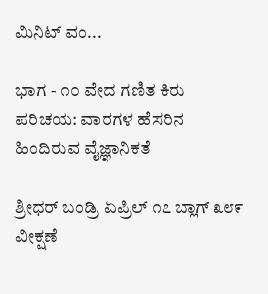ಮಿನಿಟ್ ವಂ...

ಭಾಗ - ೧೦ ವೇದ ಗಣಿತ ಕಿರು ಪರಿಚಯ: ವಾರಗಳ ಹೆಸರಿನ ಹಿಂದಿರುವ ವೈಜ್ಞಾನಿಕತೆ

ಶ್ರೀಧರ್ ಬಂಡ್ರಿ ಏಪ್ರಿಲ್ ೧೭ ಬ್ಲಾಗ್ ೩೮೯ ವೀಕ್ಷಣೆ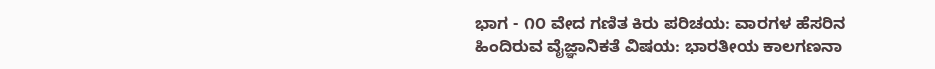ಭಾಗ - ೧೦ ವೇದ ಗಣಿತ ಕಿರು ಪರಿಚಯ: ವಾರಗಳ ಹೆಸರಿನ ಹಿಂದಿರುವ ವೈಜ್ಞಾನಿಕತೆ ವಿಷಯ: ಭಾರತೀಯ ಕಾಲಗಣನಾ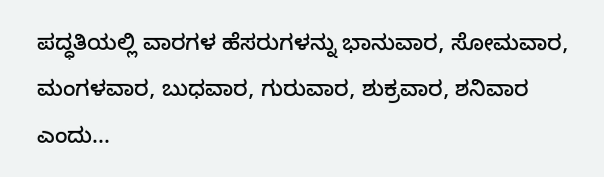ಪದ್ಧತಿಯಲ್ಲಿ ವಾರಗಳ ಹೆಸರುಗಳನ್ನು ಭಾನುವಾರ, ಸೋಮವಾರ, ಮಂಗಳವಾರ, ಬುಧವಾರ, ಗುರುವಾರ, ಶುಕ್ರವಾರ, ಶನಿವಾರ ಎಂದು...